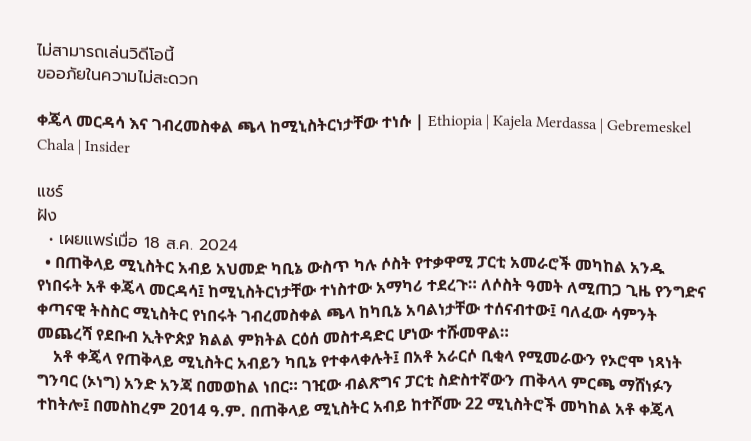ไม่สามารถเล่นวิดีโอนี้
ขออภัยในความไม่สะดวก

ቀጄላ መርዳሳ እና ገብረመስቀል ጫላ ከሚኒስትርነታቸው ተነሱ | Ethiopia | Kajela Merdassa | Gebremeskel Chala | Insider

แชร์
ฝัง
  • เผยแพร่เมื่อ 18 ส.ค. 2024
  • በጠቅላይ ሚኒስትር አብይ አህመድ ካቢኔ ውስጥ ካሉ ሶስት የተቃዋሚ ፓርቲ አመራሮች መካከል አንዱ የነበሩት አቶ ቀጄላ መርዳሳ፤ ከሚኒስትርነታቸው ተነስተው አማካሪ ተደረጉ። ለሶስት ዓመት ለሚጠጋ ጊዜ የንግድና ቀጣናዊ ትስስር ሚኒስትር የነበሩት ገብረመስቀል ጫላ ከካቢኔ አባልነታቸው ተሰናብተው፤ ባለፈው ሳምንት መጨረሻ የደቡብ ኢትዮጵያ ክልል ምክትል ርዕሰ መስተዳድር ሆነው ተሹመዋል።
    አቶ ቀጄላ የጠቅላይ ሚኒስትር አብይን ካቢኔ የተቀላቀሉት፤ በአቶ አራርሶ ቢቂላ የሚመራውን የኦሮሞ ነጻነት ግንባር (ኦነግ) አንድ አንጃ በመወከል ነበር። ገዢው ብልጽግና ፓርቲ ስድስተኛውን ጠቅላላ ምርጫ ማሸነፉን ተከትሎ፤ በመስከረም 2014 ዓ.ም. በጠቅላይ ሚኒስትር አብይ ከተሾሙ 22 ሚኒስትሮች መካከል አቶ ቀጄላ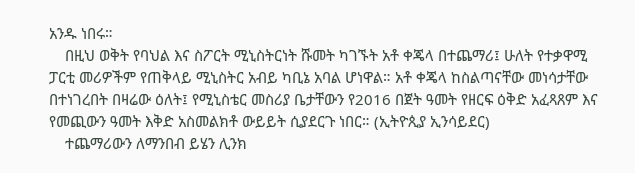አንዱ ነበሩ።
    በዚህ ወቅት የባህል እና ስፖርት ሚኒስትርነት ሹመት ካገኙት አቶ ቀጄላ በተጨማሪ፤ ሁለት የተቃዋሚ ፓርቲ መሪዎችም የጠቅላይ ሚኒስትር አብይ ካቢኔ አባል ሆነዋል። አቶ ቀጄላ ከስልጣናቸው መነሳታቸው በተነገረበት በዛሬው ዕለት፤ የሚኒስቴር መስሪያ ቤታቸውን የ2016 በጀት ዓመት የዘርፍ ዕቅድ አፈጻጸም እና የመጪውን ዓመት እቅድ አስመልክቶ ውይይት ሲያደርጉ ነበር። (ኢትዮጲያ ኢንሳይደር)
    ተጨማሪውን ለማንበብ ይሄን ሊንክ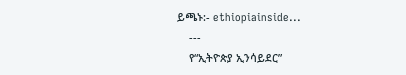ይጫኑ:- ethiopiainside...
    ---
    የ“ኢትዮጵያ ኢንሳይደር”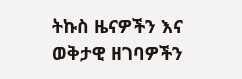ትኩስ ዜናዎችን እና ወቅታዊ ዘገባዎችን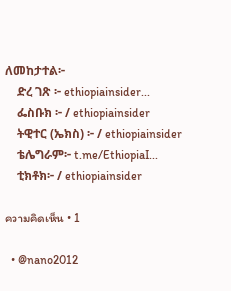ለመከታተል፦
    ድረ ገጽ ፦ ethiopiainsider...
    ፌስቡክ ፦ / ethiopiainsider
    ትዊተር (ኤክስ) ፦ / ethiopiainsider
    ቴሌግራም፦ t.me/EthiopiaI...
    ቲክቶክ፦ / ethiopiainsider

ความคิดเห็น • 1

  • @nano2012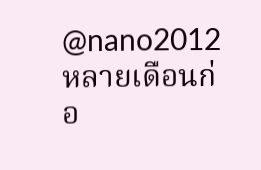@nano2012 หลายเดือนก่อ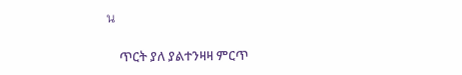น

    ጥርት ያለ ያልተንዛዛ ምርጥ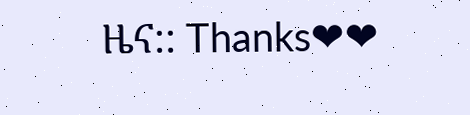ዜና:: Thanks❤❤